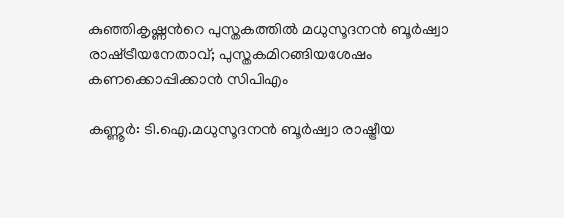കുഞ്ഞികൃഷ്ണന്‍റെ പുസ്തകത്തിൽ മധുസൂദനന്‍ ബൂര്‍ഷ്വാ രാഷ്‌ട്രീയനേതാവ്; പുസ്തകമിറങ്ങിയശേഷം കണക്കൊപ്പിക്കാന്‍ സിപിഎം

കണ്ണൂര്‍: ടി.ഐ.മധുസൂദനന്‍ ബൂര്‍ഷ്വാ രാഷ്ട്രീയ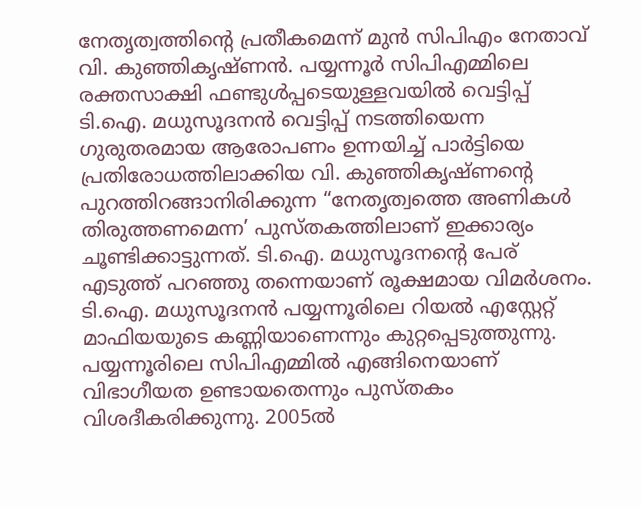നേതൃത്വത്തിന്‍റെ പ്രതീകമെന്ന് മുൻ സിപിഎം നേതാവ് വി. കുഞ്ഞികൃഷ്ണൻ. പയ്യന്നൂർ സിപിഎമ്മിലെ രക്തസാക്ഷി ഫണ്ടുൾപ്പടെയുള്ളവയിൽ വെട്ടിപ്പ് ടി.ഐ. മധുസൂദനൻ വെട്ടിപ്പ് നടത്തിയെന്ന ഗുരുതരമായ ആരോപണം ഉന്നയിച്ച് പാർട്ടിയെ പ്രതിരോധത്തിലാക്കിയ വി. കുഞ്ഞികൃഷ്ണന്‍റെ പുറത്തിറങ്ങാനിരിക്കുന്ന “നേതൃത്വത്തെ അണികൾ തിരുത്തണമെന്ന’ പുസ്തകത്തിലാണ് ഇക്കാര്യം ചൂണ്ടിക്കാട്ടുന്നത്. ടി.ഐ. മധുസൂദനന്‍റെ പേര് എടുത്ത് പറഞ്ഞു തന്നെയാണ് രൂക്ഷമായ വിമർശനം. ടി.ഐ. മധുസൂദനൻ പയ്യന്നൂരിലെ റിയൽ എസ്റ്റേറ്റ് മാഫിയയുടെ കണ്ണിയാണെന്നും കുറ്റപ്പെടുത്തുന്നു. പയ്യന്നൂരിലെ സിപിഎമ്മിൽ എങ്ങിനെയാണ് വിഭാഗീയത ഉണ്ടായതെന്നും പുസ്തകം വിശദീകരിക്കുന്നു. 2005ൽ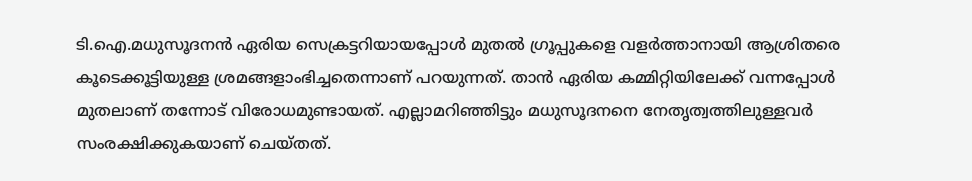ടി.ഐ.മധുസൂദനന്‍ ഏരിയ സെക്രട്ടറിയായപ്പോള്‍ മുതൽ ഗ്രൂപ്പുകളെ വളര്‍ത്താനായി ആശ്രിതരെ കൂടെക്കൂട്ടിയുള്ള ശ്രമങ്ങളാംഭിച്ചതെന്നാണ് പറയുന്നത്. താന്‍ ഏരിയ കമ്മിറ്റിയിലേക്ക് വന്നപ്പോള്‍ മുതലാണ് തന്നോട് വിരോധമുണ്ടായത്. എല്ലാമറിഞ്ഞിട്ടും മധുസൂദനനെ നേതൃത്വത്തിലുള്ളവര്‍ സംരക്ഷിക്കുകയാണ് ചെയ്തത്.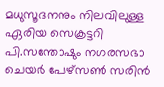മധുസൂദനനും നിലവിലുള്ള ഏരിയ സെക്രട്ടറി പി.സന്തോഷും നഗരസഭാ ചെയർ പേഴ്സൺ സരിന്‍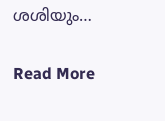ശശിയും…

Read More